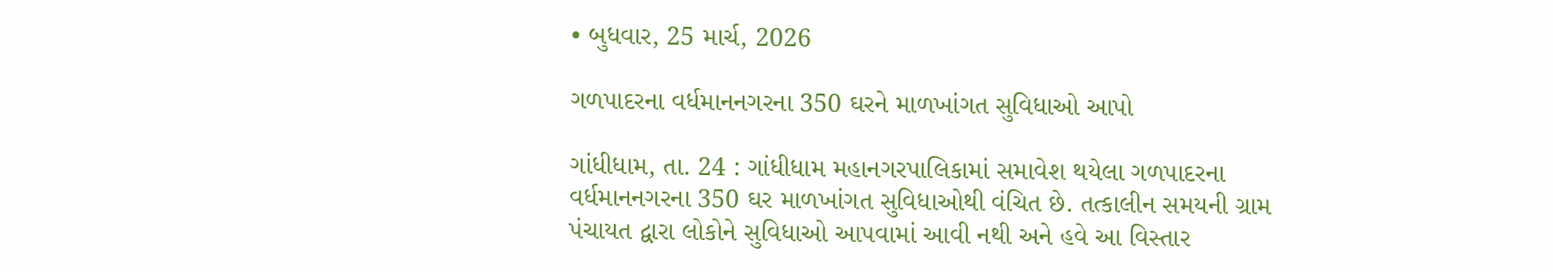• બુધવાર, 25 માર્ચ, 2026

ગળપાદરના વર્ધમાનનગરના 350 ઘરને માળખાંગત સુવિધાઓ આપો

ગાંધીધામ, તા. 24 : ગાંધીધામ મહાનગરપાલિકામાં સમાવેશ થયેલા ગળપાદરના વર્ધમાનનગરના 350 ઘર માળખાંગત સુવિધાઓથી વંચિત છે. તત્કાલીન સમયની ગ્રામ પંચાયત દ્વારા લોકોને સુવિધાઓ આપવામાં આવી નથી અને હવે આ વિસ્તાર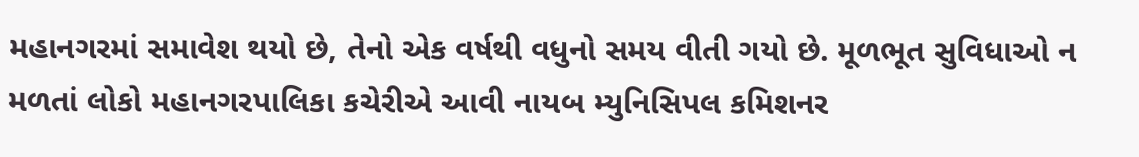મહાનગરમાં સમાવેશ થયો છે, તેનો એક વર્ષથી વધુનો સમય વીતી ગયો છે. મૂળભૂત સુવિધાઓ ન મળતાં લોકો મહાનગરપાલિકા કચેરીએ આવી નાયબ મ્યુનિસિપલ કમિશનર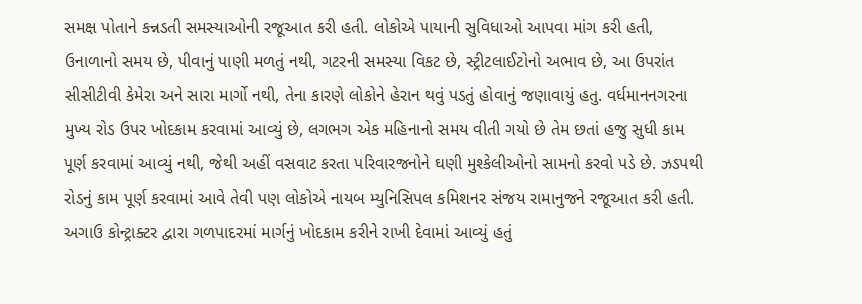સમક્ષ પોતાને કન્નડતી સમસ્યાઓની રજૂઆત કરી હતી. લોકોએ પાયાની સુવિધાઓ આપવા માંગ કરી હતી, ઉનાળાનો સમય છે, પીવાનું પાણી મળતું નથી, ગટરની સમસ્યા વિકટ છે, સ્ટ્રીટલાઈટોનો અભાવ છે, આ ઉપરાંત સીસીટીવી કેમેરા અને સારા માર્ગો નથી, તેના કારણે લોકોને હેરાન થવું પડતું હોવાનું જણાવાયું હતુ. વર્ધમાનનગરના મુખ્ય રોડ ઉપર ખોદકામ કરવામાં આવ્યું છે, લગભગ એક મહિનાનો સમય વીતી ગયો છે તેમ છતાં હજુ સુધી કામ પૂર્ણ કરવામાં આવ્યું નથી, જેથી અહીં વસવાટ કરતા પરિવારજનોને ઘણી મુશ્કેલીઓનો સામનો કરવો પડે છે. ઝડપથી રોડનું કામ પૂર્ણ કરવામાં આવે તેવી પણ લોકોએ નાયબ મ્યુનિસિપલ કમિશનર સંજય રામાનુજને રજૂઆત કરી હતી. અગાઉ કોન્ટ્રાક્ટર દ્વારા ગળપાદરમાં માર્ગનું ખોદકામ કરીને રાખી દેવામાં આવ્યું હતું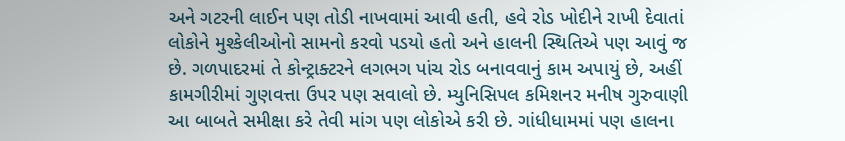અને ગટરની લાઈન પણ તોડી નાખવામાં આવી હતી, હવે રોડ ખોદીને રાખી દેવાતાં લોકોને મુશ્કેલીઓનો સામનો કરવો પડયો હતો અને હાલની સ્થિતિએ પણ આવું જ છે. ગળપાદરમાં તે કોન્ટ્રાક્ટરને લગભગ પાંચ રોડ બનાવવાનું કામ અપાયું છે, અહીં કામગીરીમાં ગુણવત્તા ઉપર પણ સવાલો છે. મ્યુનિસિપલ કમિશનર મનીષ ગુરુવાણી આ બાબતે સમીક્ષા કરે તેવી માંગ પણ લોકોએ કરી છે. ગાંધીધામમાં પણ હાલના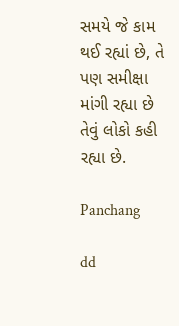સમયે જે કામ થઈ રહ્યાં છે, તે પણ સમીક્ષા માંગી રહ્યા છે તેવું લોકો કહી રહ્યા છે.

Panchang

dd